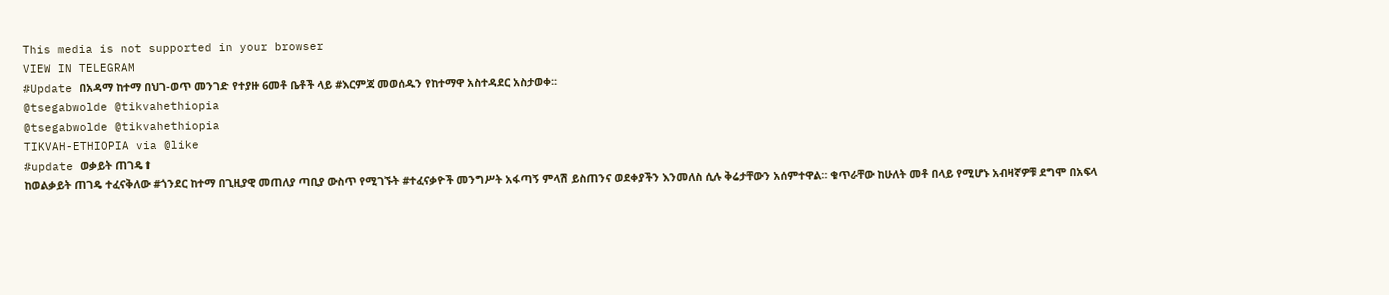This media is not supported in your browser
VIEW IN TELEGRAM
#Update በአዳማ ከተማ በህገ-ወጥ መንገድ የተያዙ 6መቶ ቤቶች ላይ #እርምጃ መወሰዱን የከተማዋ አስተዳደር አስታወቀ፡፡
@tsegabwolde @tikvahethiopia
@tsegabwolde @tikvahethiopia
TIKVAH-ETHIOPIA via @like
#update ወቃይት ጠገዴ⬆
ከወልቃይት ጠገዴ ተፈናቅለው #ጎንደር ከተማ በጊዚያዊ መጠለያ ጣቢያ ውስጥ የሚገኙት #ተፈናቃዮች መንግሥት አፋጣኝ ምላሽ ይስጠንና ወደቀያችን እንመለስ ሲሉ ቅሬታቸውን አሰምተዋል። ቁጥራቸው ከሁለት መቶ በላይ የሚሆኑ አብዛኛዎቹ ደግሞ በአፍላ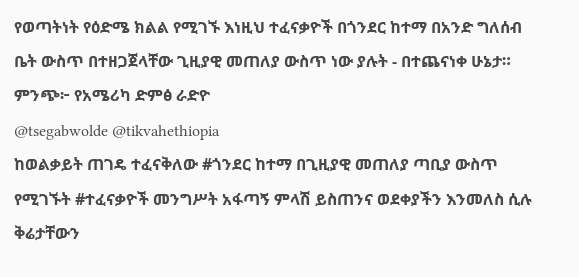የወጣትነት የዕድሜ ክልል የሚገኙ እነዚህ ተፈናቃዮች በጎንደር ከተማ በአንድ ግለሰብ ቤት ውስጥ በተዘጋጀላቸው ጊዚያዊ መጠለያ ውስጥ ነው ያሉት - በተጨናነቀ ሁኔታ።
ምንጭ፦ የአሜሪካ ድምፅ ራድዮ
@tsegabwolde @tikvahethiopia
ከወልቃይት ጠገዴ ተፈናቅለው #ጎንደር ከተማ በጊዚያዊ መጠለያ ጣቢያ ውስጥ የሚገኙት #ተፈናቃዮች መንግሥት አፋጣኝ ምላሽ ይስጠንና ወደቀያችን እንመለስ ሲሉ ቅሬታቸውን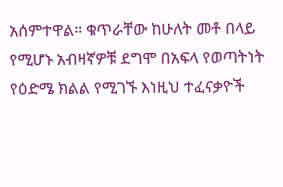አሰምተዋል። ቁጥራቸው ከሁለት መቶ በላይ የሚሆኑ አብዛኛዎቹ ደግሞ በአፍላ የወጣትነት የዕድሜ ክልል የሚገኙ እነዚህ ተፈናቃዮች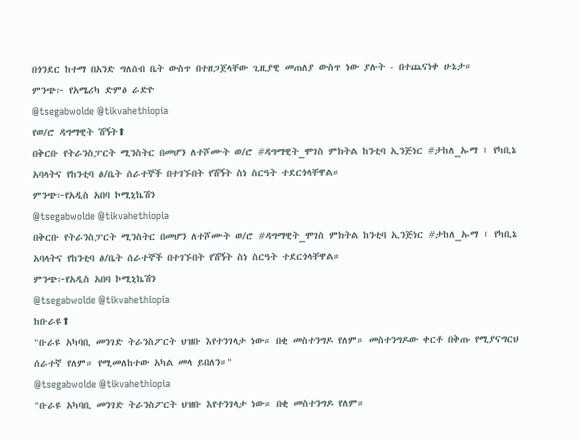በጎንደር ከተማ በአንድ ግለሰብ ቤት ውስጥ በተዘጋጀላቸው ጊዚያዊ መጠለያ ውስጥ ነው ያሉት - በተጨናነቀ ሁኔታ።
ምንጭ፦ የአሜሪካ ድምፅ ራድዮ
@tsegabwolde @tikvahethiopia
የወ/ሮ ዳግማዊት ሽኝት⬆
በቅርቡ የትራንስፓርት ሚንስትር በመሆን ለተሾሙት ወ/ሮ #ዳግማዊት_ሞገስ ምክትል ከንቲባ ኢንጅነር #ታከለ_ኡማ ፣ የካቢኔ አባላትና የከንቲባ ፅ/ቤት ሰራተኞች በተገኙበት የሽኝት ስነ ስርዓት ተደርጎላቸዋል።
ምንጭ፦የአዲስ አበባ ኮሚኒኬሽን
@tsegabwolde @tikvahethiopia
በቅርቡ የትራንስፓርት ሚንስትር በመሆን ለተሾሙት ወ/ሮ #ዳግማዊት_ሞገስ ምክትል ከንቲባ ኢንጅነር #ታከለ_ኡማ ፣ የካቢኔ አባላትና የከንቲባ ፅ/ቤት ሰራተኞች በተገኙበት የሽኝት ስነ ስርዓት ተደርጎላቸዋል።
ምንጭ፦የአዲስ አበባ ኮሚኒኬሽን
@tsegabwolde @tikvahethiopia
ከቡራዩ⬆
"ቡራዩ አካባቢ መንገድ ትራንስፖርት ህዝቡ እየተንገላታ ነው። በቂ መስተንግዶ የለም። መስተንግዶው ቀርቶ በቅጡ የሚያናግርህ ሰራተኛ የለም። የሚመለከተው አካል መላ ይበለን።"
@tsegabwolde @tikvahethiopia
"ቡራዩ አካባቢ መንገድ ትራንስፖርት ህዝቡ እየተንገላታ ነው። በቂ መስተንግዶ የለም።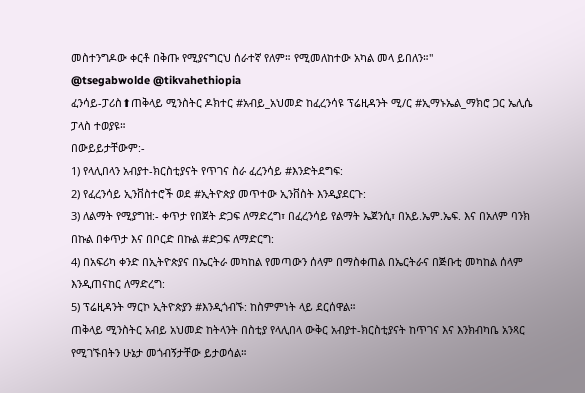መስተንግዶው ቀርቶ በቅጡ የሚያናግርህ ሰራተኛ የለም። የሚመለከተው አካል መላ ይበለን።"
@tsegabwolde @tikvahethiopia
ፈንሳይ-ፓሪስ⬆ጠቅላይ ሚንስትር ዶክተር #አብይ_አህመድ ከፈረንሳዩ ፕሬዚዳንት ሚ/ር #ኢማኑኤል_ማክሮ ጋር ኤሊሴ ፓላስ ተወያዩ።
በውይይታቸውም:-
1) የላሊበላን አብያተ-ክርስቲያናት የጥገና ስራ ፈረንሳይ #እንድትደግፍ:
2) የፈረንሳይ ኢንቨስተሮች ወደ #ኢትዮጵያ መጥተው ኢንቨስት እንዲያደርጉ:
3) ለልማት የሚያግዝ:- ቀጥታ የበጀት ድጋፍ ለማድረግ፣ በፈረንሳይ የልማት ኤጀንሲ፣ በአይ.ኤም.ኤፍ. እና በአለም ባንክ በኩል በቀጥታ እና በቦርድ በኩል #ድጋፍ ለማድርግ:
4) በአፍሪካ ቀንድ በኢትዮጵያና በኤርትራ መካከል የመጣውን ሰላም በማስቀጠል በኤርትራና በጅቡቲ መካከል ሰላም እንዲጠናከር ለማድረግ:
5) ፕሬዚዳንት ማርኮ ኢትዮጵያን #እንዲጎብኙ: ከስምምነት ላይ ደርሰዋል።
ጠቅላይ ሚንስትር አብይ አህመድ ከትላንት በስቲያ የላሊበላ ውቅር አብያተ-ክርስቲያናት ከጥገና እና እንክብካቤ አንጻር የሚገኙበትን ሁኔታ መጎብኝታቸው ይታወሳል።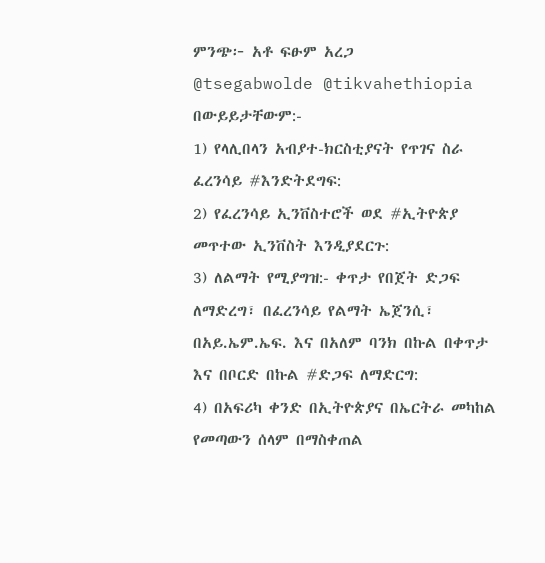ምንጭ፦ አቶ ፍፁም አረጋ
@tsegabwolde @tikvahethiopia
በውይይታቸውም:-
1) የላሊበላን አብያተ-ክርስቲያናት የጥገና ስራ ፈረንሳይ #እንድትደግፍ:
2) የፈረንሳይ ኢንቨስተሮች ወደ #ኢትዮጵያ መጥተው ኢንቨስት እንዲያደርጉ:
3) ለልማት የሚያግዝ:- ቀጥታ የበጀት ድጋፍ ለማድረግ፣ በፈረንሳይ የልማት ኤጀንሲ፣ በአይ.ኤም.ኤፍ. እና በአለም ባንክ በኩል በቀጥታ እና በቦርድ በኩል #ድጋፍ ለማድርግ:
4) በአፍሪካ ቀንድ በኢትዮጵያና በኤርትራ መካከል የመጣውን ሰላም በማስቀጠል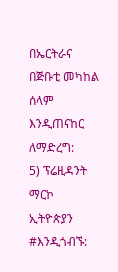በኤርትራና በጅቡቲ መካከል ሰላም እንዲጠናከር ለማድረግ:
5) ፕሬዚዳንት ማርኮ ኢትዮጵያን #እንዲጎብኙ: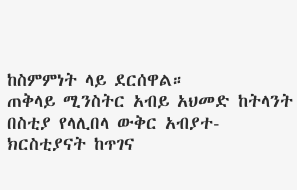ከስምምነት ላይ ደርሰዋል።
ጠቅላይ ሚንስትር አብይ አህመድ ከትላንት በስቲያ የላሊበላ ውቅር አብያተ-ክርስቲያናት ከጥገና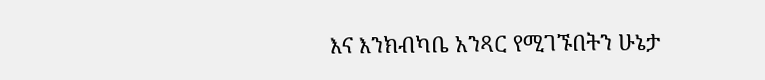እና እንክብካቤ አንጻር የሚገኙበትን ሁኔታ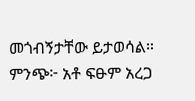መጎብኝታቸው ይታወሳል።
ምንጭ፦ አቶ ፍፁም አረጋ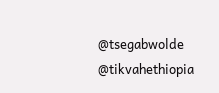@tsegabwolde @tikvahethiopia